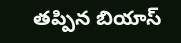తప్పిన బియాస్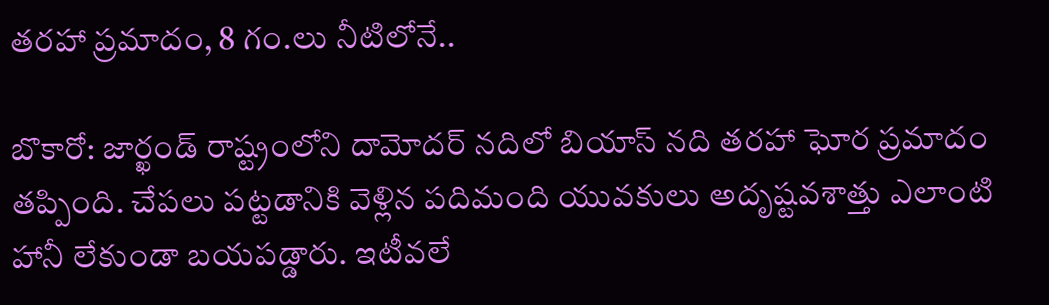తరహా ప్రమాదం, 8 గం.లు నీటిలోనే..

బొకారో: జార్ఖండ్ రాష్ట్రంలోని దామోదర్ నదిలో బియాస్ నది తరహా ఘోర ప్రమాదం తప్పింది. చేపలు పట్టడానికి వెళ్లిన పదిమంది యువకులు అదృష్టవశాత్తు ఎలాంటి హానీ లేకుండా బయపడ్డారు. ఇటీవలే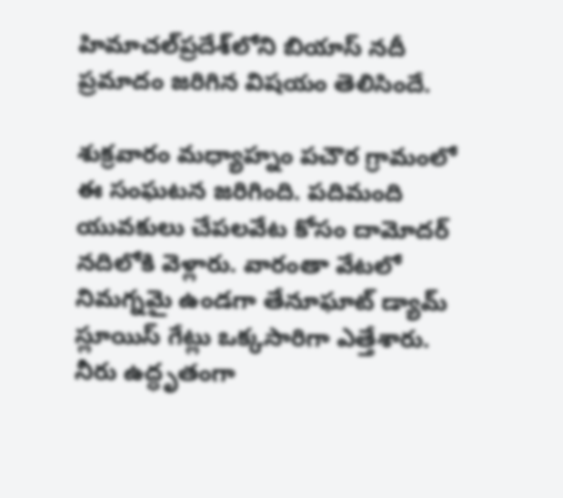హిమాచల్‌ప్రదేశ్‌లోని బియాస్ నదీ ప్రమాదం జరిగిన విషయం తెలిసిందే.

శుక్రవారం మధ్యాహ్నం పచౌర గ్రామంలో ఈ సంఘటన జరిగింది. పదిమంది యువకులు చేపలవేట కోసం దామోదర్ నదిలోకి వెళ్లారు. వారంతా వేటలో నిమగ్నమై ఉండగా తేనూఘాట్ డ్యామ్ స్లూయిస్ గేట్లు ఒక్కసారిగా ఎత్తేశారు. నీరు ఉద్ధృతంగా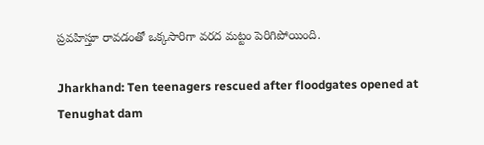ప్రవహిస్తూ రావడంతో ఒక్కసారిగా వరద మట్టం పెరిగిపోయింది.

Jharkhand: Ten teenagers rescued after floodgates opened at Tenughat dam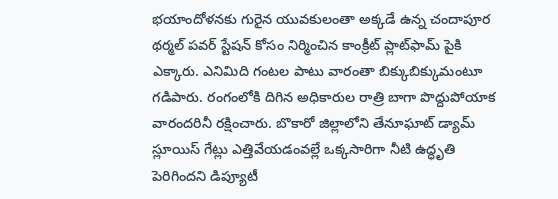భయాందోళనకు గురైన యువకులంతా అక్కడే ఉన్న చందాపూర థర్మల్ పవర్ స్టేషన్ కోసం నిర్మించిన కాంక్రీట్ ప్లాట్‌ఫామ్ పైకి ఎక్కారు. ఎనిమిది గంటల పాటు వారంతా బిక్కుబిక్కుమంటూ గడిపారు. రంగంలోకి దిగిన అధికారుల రాత్రి బాగా పొద్దుపోయాక వారందరినీ రక్షించారు. బొకారో జిల్లాలోని తేనూఘాట్ డ్యామ్ స్లూయిస్ గేట్లు ఎత్తివేయడంవల్లే ఒక్కసారిగా నీటి ఉద్ధృతి పెరిగిందని డిప్యూటీ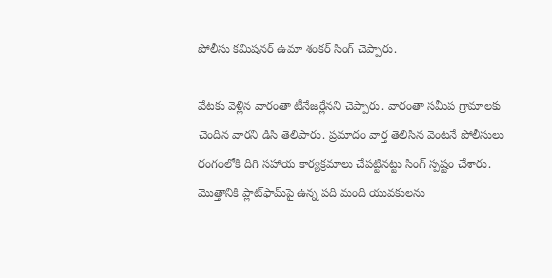పోలీసు కమిషనర్ ఉమా శంకర్ సింగ్ చెప్పారు.

వేటకు వెళ్లిన వారంతా టీనేజర్లేనని చెప్పారు. వారంతా సమీప గ్రామాలకు చెందిన వారని డిసి తెలిపారు. ప్రమాదం వార్త తెలిసిన వెంటనే పోలీసులు రంగంలోకి దిగి సహాయ కార్యక్రమాలు చేపట్టినట్టు సింగ్ స్పష్టం చేశారు. మొత్తానికి ప్లాట్‌ఫామ్‌పై ఉన్న పది మంది యువకులను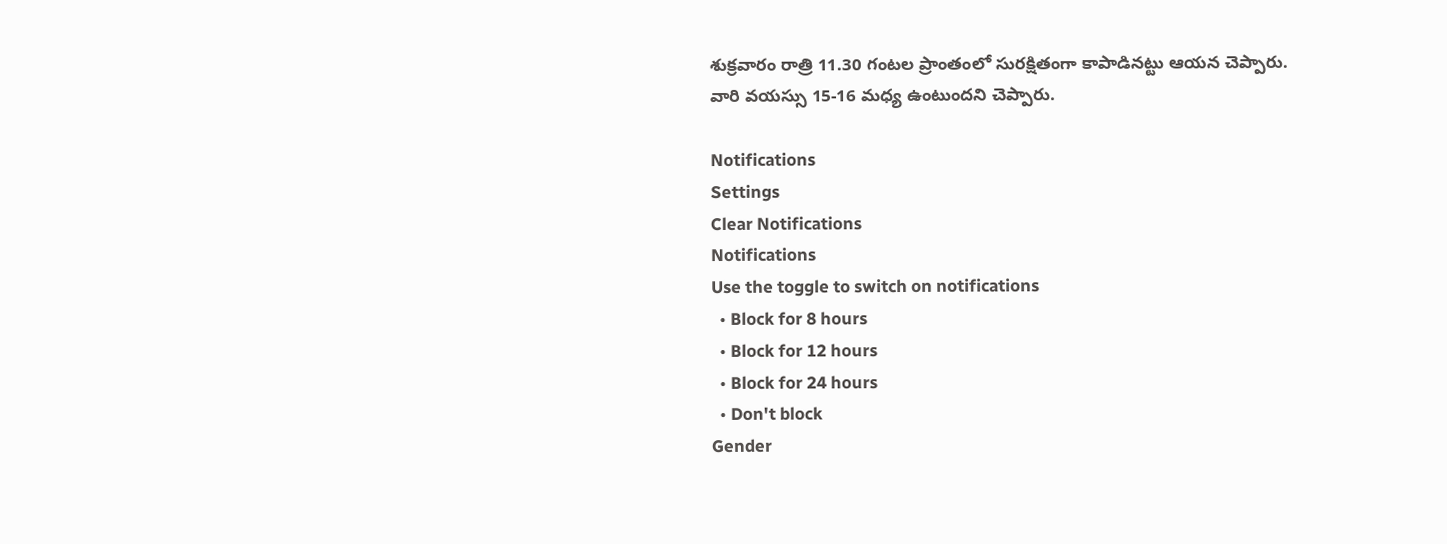శుక్రవారం రాత్రి 11.30 గంటల ప్రాంతంలో సురక్షితంగా కాపాడినట్టు ఆయన చెప్పారు. వారి వయస్సు 15-16 మధ్య ఉంటుందని చెప్పారు.

Notifications
Settings
Clear Notifications
Notifications
Use the toggle to switch on notifications
  • Block for 8 hours
  • Block for 12 hours
  • Block for 24 hours
  • Don't block
Gender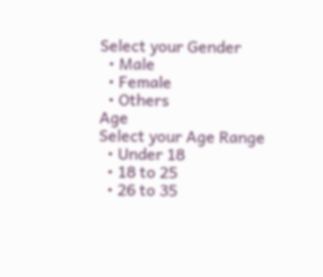Select your Gender
  • Male
  • Female
  • Others
Age
Select your Age Range
  • Under 18
  • 18 to 25
  • 26 to 35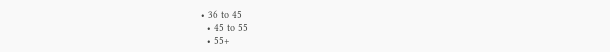• 36 to 45
  • 45 to 55
  • 55+